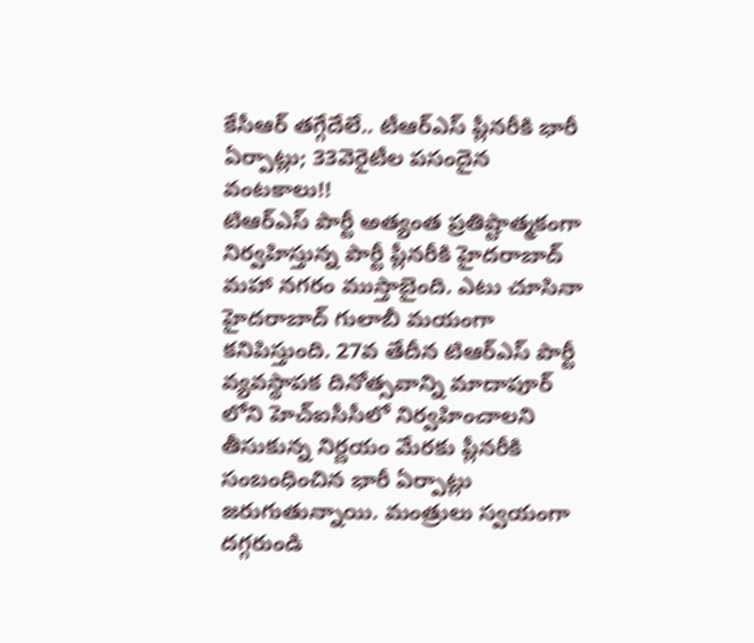కేసీఆర్ తగ్గేదేలే.. టీఆర్ఎస్ ప్లీనరీకి భారీ ఏర్పాట్లు; 33వెరైటీల పసందైన వంటకాలు!!
టిఆర్ఎస్ పార్టీ అత్యంత ప్రతిష్టాత్మకంగా నిర్వహిస్తున్న పార్టీ ప్లీనరీకి హైదరాబాద్ మహా నగరం ముస్తాబైంది. ఎటు చూసినా హైదరాబాద్ గులాబీ మయంగా కనిపిస్తుంది. 27వ తేదీన టిఆర్ఎస్ పార్టీ వ్యవస్థాపక దినోత్సవాన్ని మాదాపూర్ లోని హెచ్ఐసీసీలో నిర్వహించాలని తీసుకున్న నిర్ణయం మేరకు ప్లీనరీకి సంబంధించిన భారీ ఏర్పాట్లు జరుగుతున్నాయి. మంత్రులు స్వయంగా దగ్గరుండి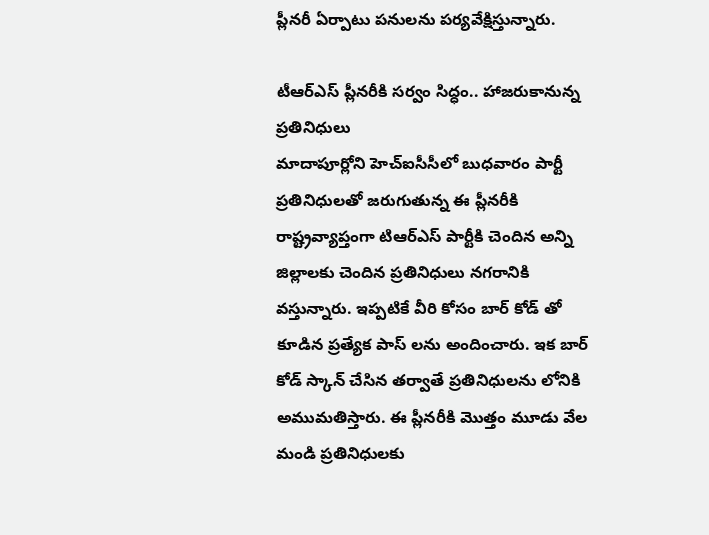ప్లీనరీ ఏర్పాటు పనులను పర్యవేక్షిస్తున్నారు.

టీఆర్ఎస్ ప్లీనరీకి సర్వం సిద్ధం.. హాజరుకానున్న ప్రతినిధులు
మాదాపూర్లోని హెచ్ఐసీసీలో బుధవారం పార్టీ ప్రతినిధులతో జరుగుతున్న ఈ ప్లీనరీకి రాష్ట్రవ్యాప్తంగా టిఆర్ఎస్ పార్టీకి చెందిన అన్ని జిల్లాలకు చెందిన ప్రతినిధులు నగరానికి వస్తున్నారు. ఇప్పటికే వీరి కోసం బార్ కోడ్ తో కూడిన ప్రత్యేక పాస్ లను అందించారు. ఇక బార్ కోడ్ స్కాన్ చేసిన తర్వాతే ప్రతినిధులను లోనికి అముమతిస్తారు. ఈ ప్లీనరీకి మొత్తం మూడు వేల మండి ప్రతినిధులకు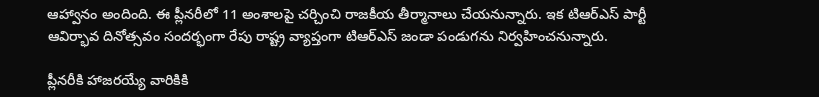ఆహ్వానం అందింది. ఈ ప్లీనరీలో 11 అంశాలపై చర్చించి రాజకీయ తీర్మానాలు చేయనున్నారు. ఇక టిఆర్ఎస్ పార్టీ ఆవిర్భావ దినోత్సవం సందర్భంగా రేపు రాష్ట్ర వ్యాప్తంగా టిఆర్ఎస్ జండా పండుగను నిర్వహించనున్నారు.

ప్లీనరీకి హాజరయ్యే వారికికి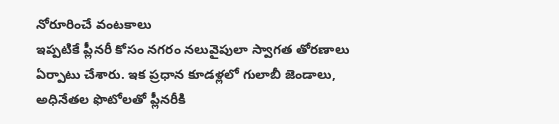నోరూరించే వంటకాలు
ఇప్పటికే ప్లీనరీ కోసం నగరం నలువైపులా స్వాగత తోరణాలు ఏర్పాటు చేశారు. ఇక ప్రధాన కూడళ్లలో గులాబీ జెండాలు, అధినేతల ఫొటోలతో ప్లీనరీకి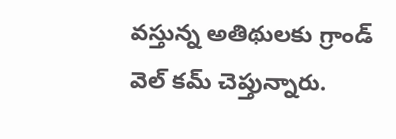వస్తున్న అతిథులకు గ్రాండ్ వెల్ కమ్ చెప్తున్నారు.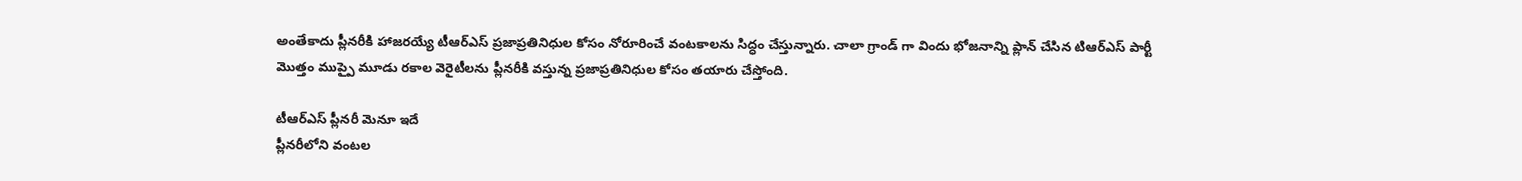అంతేకాదు ప్లీనరీకి హాజరయ్యే టీఆర్ఎస్ ప్రజాప్రతినిధుల కోసం నోరూరించే వంటకాలను సిద్ధం చేస్తున్నారు. చాలా గ్రాండ్ గా విందు భోజనాన్ని ప్లాన్ చేసిన టిఆర్ఎస్ పార్టీ మొత్తం ముప్పై మూడు రకాల వెరైటీలను ప్లీనరీకి వస్తున్న ప్రజాప్రతినిధుల కోసం తయారు చేస్తోంది.

టీఆర్ఎస్ ప్లీనరీ మెనూ ఇదే
ప్లీనరీలోని వంటల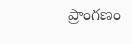ప్రాంగణం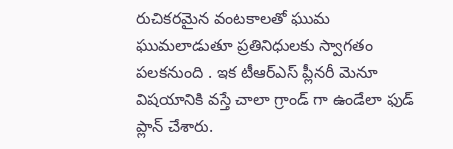రుచికరమైన వంటకాలతో ఘుమ ఘుమలాడుతూ ప్రతినిధులకు స్వాగతం పలకనుంది . ఇక టీఆర్ఎస్ ప్లీనరీ మెనూ విషయానికి వస్తే చాలా గ్రాండ్ గా ఉండేలా ఫుడ్ ప్లాన్ చేశారు.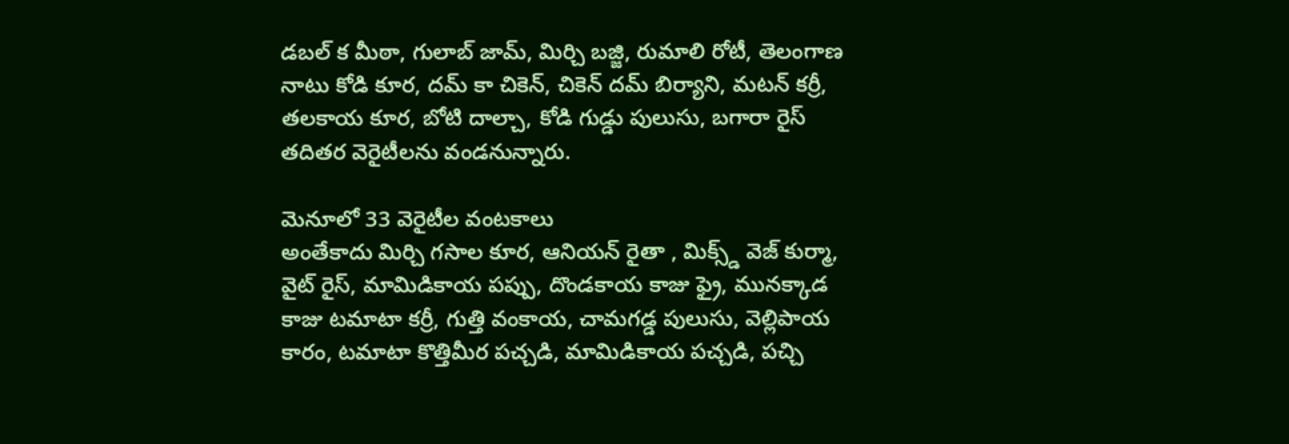డబల్ క మీఠా, గులాబ్ జామ్, మిర్చి బజ్జి, రుమాలి రోటీ, తెలంగాణ నాటు కోడి కూర, దమ్ కా చికెన్, చికెన్ దమ్ బిర్యాని, మటన్ కర్రీ, తలకాయ కూర, బోటి దాల్చా, కోడి గుడ్డు పులుసు, బగారా రైస్ తదితర వెరైటీలను వండనున్నారు.

మెనూలో 33 వెరైటీల వంటకాలు
అంతేకాదు మిర్చి గసాల కూర, ఆనియన్ రైతా , మిక్స్డ్ వెజ్ కుర్మా, వైట్ రైస్, మామిడికాయ పప్పు, దొండకాయ కాజు ఫ్రై, మునక్కాడ కాజు టమాటా కర్రీ, గుత్తి వంకాయ, చామగడ్డ పులుసు, వెల్లిపాయ కారం, టమాటా కొత్తిమీర పచ్చడి, మామిడికాయ పచ్చడి, పచ్చి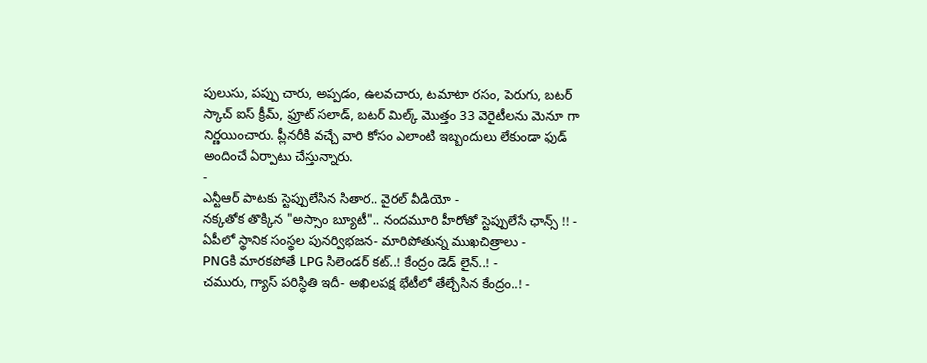పులుసు, పప్పు చారు, అప్పడం, ఉలవచారు, టమాటా రసం, పెరుగు, బటర్ స్కాచ్ ఐస్ క్రీమ్, ఫ్రూట్ సలాడ్, బటర్ మిల్క్ మొత్తం 33 వెరైటీలను మెనూ గా నిర్ణయించారు. ప్లీనరీకి వచ్చే వారి కోసం ఎలాంటి ఇబ్బందులు లేకుండా ఫుడ్ అందించే ఏర్పాటు చేస్తున్నారు.
-
ఎన్టీఆర్ పాటకు స్టెప్పులేసిన సితార.. వైరల్ వీడియో -
నక్కతోక తొక్కిన "అస్సాం బ్యూటీ".. నందమూరి హీరోతో స్టెప్పులేసే ఛాన్స్ !! -
ఏపీలో స్థానిక సంస్థల పునర్విభజన- మారిపోతున్న ముఖచిత్రాలు -
PNGకి మారకపోతే LPG సిలెండర్ కట్..! కేంద్రం డెడ్ లైన్..! -
చమురు, గ్యాస్ పరిస్ధితి ఇదీ- అఖిలపక్ష భేటీలో తేల్చేసిన కేంద్రం..! -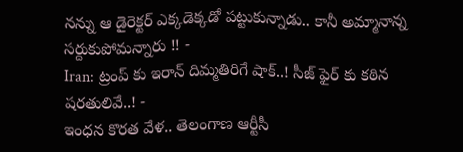నన్ను ఆ డైరెక్టర్ ఎక్కడెక్కడో పట్టుకున్నాడు.. కానీ అమ్మానాన్న సర్దుకుపోమన్నారు !! -
Iran: ట్రంప్ కు ఇరాన్ దిమ్మతిరిగే షాక్..! సీజ్ ఫైర్ కు కఠిన షరతులివే..! -
ఇంధన కొరత వేళ.. తెలంగాణ ఆర్టీసీ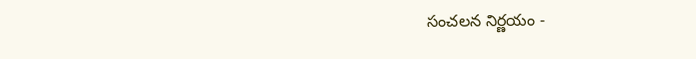సంచలన నిర్ణయం -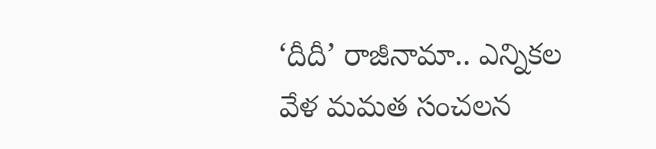‘దీదీ’ రాజీనామా.. ఎన్నికల వేళ మమత సంచలన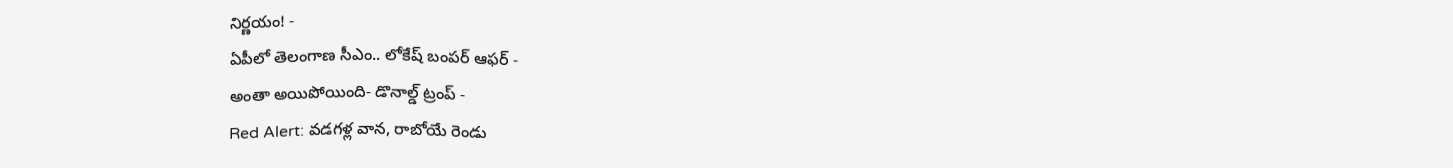నిర్ణయం! -
ఏపీలో తెలంగాణ సీఎం.. లోకేష్ బంపర్ ఆఫర్ -
అంతా అయిపోయింది- డొనాల్డ్ ట్రంప్ -
Red Alert: వడగళ్ల వాన, రాబోయే రెండు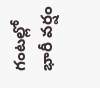గంటల్లో భారీ వర్షం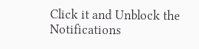Click it and Unblock the Notifications